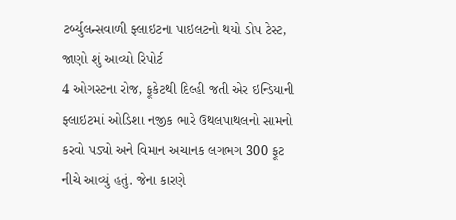ટર્બ્યુલન્સવાળી ફ્લાઇટના પાઇલટનો થયો ડોપ ટેસ્ટ, જાણો શું આવ્યો રિપોર્ટ
4 ઓગસ્ટના રોજ, ફૂકેટથી દિલ્હી જતી એર ઇન્ડિયાની ફ્લાઇટમાં ઓડિશા નજીક ભારે ઉથલપાથલનો સામનો કરવો પડ્યો અને વિમાન અચાનક લગભગ 300 ફૂટ નીચે આવ્યું હતું. જેના કારણે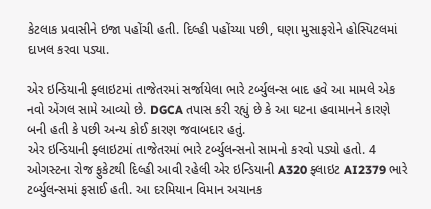કેટલાક પ્રવાસીને ઇજા પહોંચી હતી. દિલ્હી પહોંચ્યા પછી, ઘણા મુસાફરોને હોસ્પિટલમાં દાખલ કરવા પડ્યા.

એર ઇન્ડિયાની ફ્લાઇટમાં તાજેતરમાં સર્જાયેલા ભારે ટર્બ્યુલન્સ બાદ હવે આ મામલે એક નવો એંગલ સામે આવ્યો છે. DGCA તપાસ કરી રહ્યું છે કે આ ઘટના હવામાનને કારણે બની હતી કે પછી અન્ય કોઈ કારણ જવાબદાર હતું.
એર ઇન્ડિયાની ફ્લાઇટમાં તાજેતરમાં ભારે ટર્બ્યુલન્સનો સામનો કરવો પડ્યો હતો. 4 ઓગસ્ટના રોજ ફુકેટથી દિલ્હી આવી રહેલી એર ઇન્ડિયાની A320 ફ્લાઇટ AI2379 ભારે ટર્બ્યુલન્સમાં ફસાઈ હતી. આ દરમિયાન વિમાન અચાનક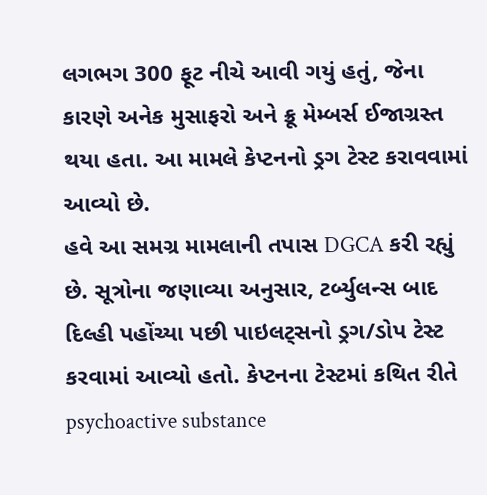લગભગ 300 ફૂટ નીચે આવી ગયું હતું, જેના કારણે અનેક મુસાફરો અને ક્રૂ મેમ્બર્સ ઈજાગ્રસ્ત થયા હતા. આ મામલે કેપ્ટનનો ડ્રગ ટેસ્ટ કરાવવામાં આવ્યો છે.
હવે આ સમગ્ર મામલાની તપાસ DGCA કરી રહ્યું છે. સૂત્રોના જણાવ્યા અનુસાર, ટર્બ્યુલન્સ બાદ દિલ્હી પહોંચ્યા પછી પાઇલટ્સનો ડ્રગ/ડોપ ટેસ્ટ કરવામાં આવ્યો હતો. કેપ્ટનના ટેસ્ટમાં કથિત રીતે psychoactive substance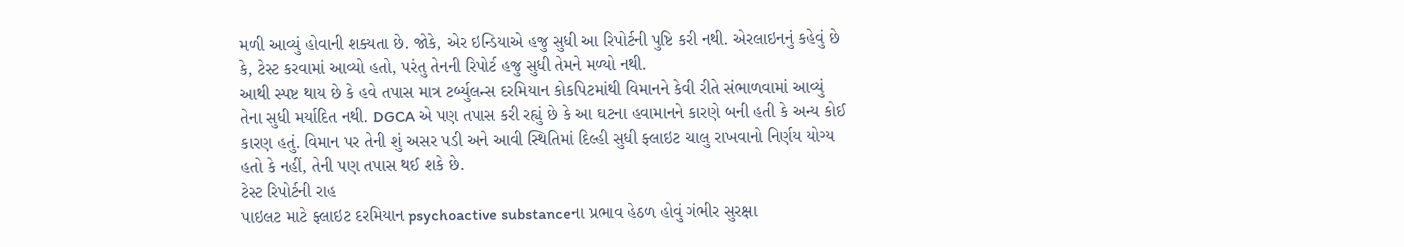મળી આવ્યું હોવાની શક્યતા છે. જોકે, એર ઇન્ડિયાએ હજુ સુધી આ રિપોર્ટની પુષ્ટિ કરી નથી. એરલાઇનનું કહેવું છે કે, ટેસ્ટ કરવામાં આવ્યો હતો, પરંતુ તેનની રિપોર્ટ હજુ સુધી તેમને મળ્યો નથી.
આથી સ્પષ્ટ થાય છે કે હવે તપાસ માત્ર ટર્બ્યુલન્સ દરમિયાન કોકપિટમાંથી વિમાનને કેવી રીતે સંભાળવામાં આવ્યું તેના સુધી મર્યાદિત નથી. DGCA એ પણ તપાસ કરી રહ્યું છે કે આ ઘટના હવામાનને કારણે બની હતી કે અન્ય કોઈ કારણ હતું. વિમાન પર તેની શું અસર પડી અને આવી સ્થિતિમાં દિલ્હી સુધી ફ્લાઇટ ચાલુ રાખવાનો નિર્ણય યોગ્ય હતો કે નહીં, તેની પણ તપાસ થઈ શકે છે.
ટેસ્ટ રિપોર્ટની રાહ
પાઇલટ માટે ફ્લાઇટ દરમિયાન psychoactive substanceના પ્રભાવ હેઠળ હોવું ગંભીર સુરક્ષા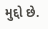મુદ્દો છે.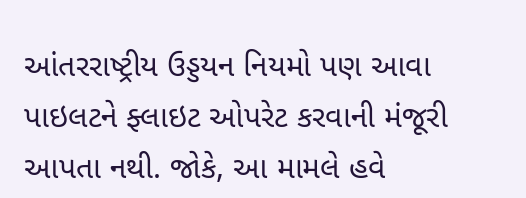આંતરરાષ્ટ્રીય ઉડ્ડયન નિયમો પણ આવા પાઇલટને ફ્લાઇટ ઓપરેટ કરવાની મંજૂરી આપતા નથી. જોકે, આ મામલે હવે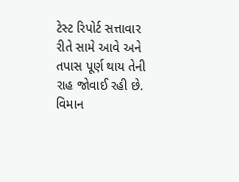ટેસ્ટ રિપોર્ટ સત્તાવાર રીતે સામે આવે અને તપાસ પૂર્ણ થાય તેની રાહ જોવાઈ રહી છે.
વિમાન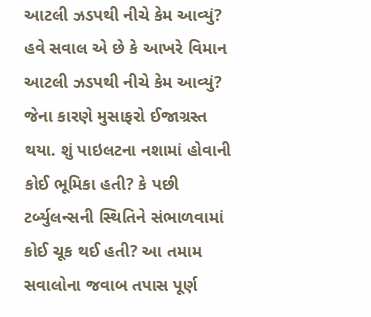આટલી ઝડપથી નીચે કેમ આવ્યું?
હવે સવાલ એ છે કે આખરે વિમાન આટલી ઝડપથી નીચે કેમ આવ્યું? જેના કારણે મુસાફરો ઈજાગ્રસ્ત થયા. શું પાઇલટના નશામાં હોવાની કોઈ ભૂમિકા હતી? કે પછી ટર્બ્યુલન્સની સ્થિતિને સંભાળવામાં કોઈ ચૂક થઈ હતી? આ તમામ સવાલોના જવાબ તપાસ પૂર્ણ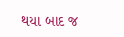થયા બાદ જ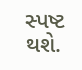સ્પષ્ટ થશે.